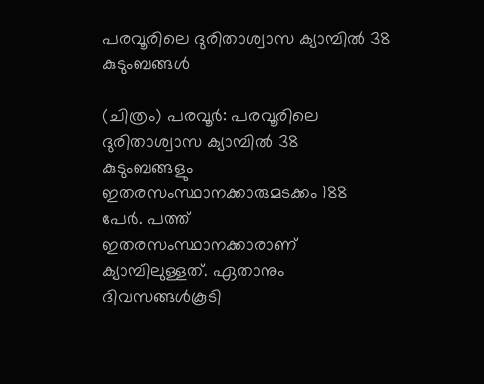പരവൂരിലെ ദുരിതാശ്വാസ ക്യാമ്പിൽ 38 കുടുംബങ്ങൾ

(ചിത്രം) പരവൂർ: പരവൂരിലെ ദുരിതാശ്വാസ ക്യാമ്പിൽ 38 കുടുംബങ്ങളും ഇതരസംസ്ഥാനക്കാരുമടക്കം 188 പേർ. പത്ത് ഇതരസംസ്ഥാനക്കാരാണ് ക്യാമ്പിലുള്ളത്. ഏതാനും ദിവസങ്ങൾകൂടി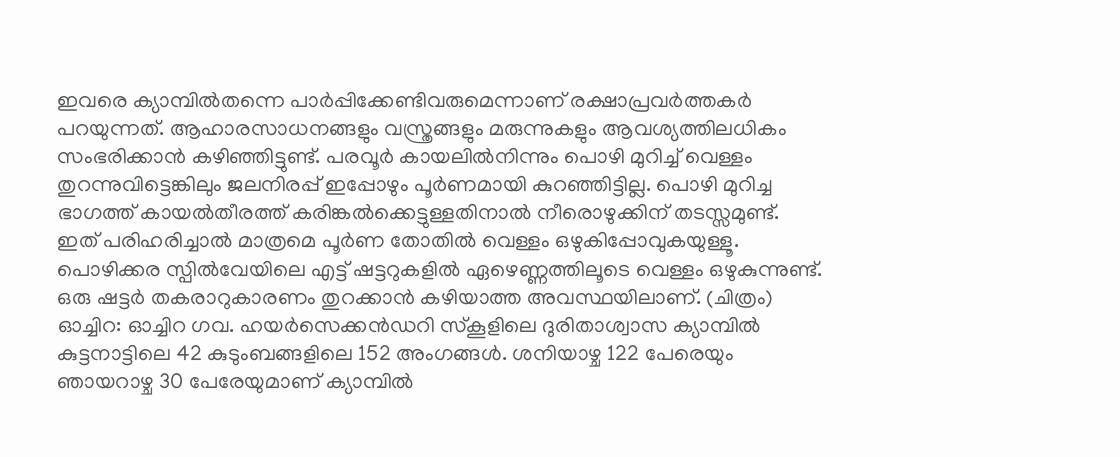ഇവരെ ക്യാമ്പിൽതന്നെ പാർപ്പിക്കേണ്ടിവരുമെന്നാണ് രക്ഷാപ്രവർത്തകർ പറയുന്നത്. ആഹാരസാധനങ്ങളും വസ്ത്രങ്ങളും മരുന്നുകളും ആവശ്യത്തിലധികം സംഭരിക്കാൻ കഴിഞ്ഞിട്ടുണ്ട്. പരവൂർ കായലിൽനിന്നും പൊഴി മുറിച്ച് വെള്ളം തുറന്നുവിട്ടെങ്കിലും ജലനിരപ്പ് ഇപ്പോഴും പൂർണമായി കുറഞ്ഞിട്ടില്ല. പൊഴി മുറിച്ച ഭാഗത്ത് കായൽതീരത്ത് കരിങ്കൽക്കെട്ടുള്ളതിനാൽ നീരൊഴുക്കിന് തടസ്സമുണ്ട്. ഇത് പരിഹരിച്ചാൽ മാത്രമെ പൂർണ തോതിൽ വെള്ളം ഒഴുകിപ്പോവുകയുള്ളൂ. പൊഴിക്കര സ്പിൽവേയിലെ എട്ട് ഷട്ടറുകളിൽ ഏഴെണ്ണത്തിലൂടെ വെള്ളം ഒഴുകുന്നുണ്ട്. ഒരു ഷട്ടർ തകരാറുകാരണം തുറക്കാൻ കഴിയാത്ത അവസ്ഥയിലാണ്. (ചിത്രം) ഓച്ചിറ: ഓച്ചിറ ഗവ. ഹയര്‍സെക്കൻഡറി സ്‌കൂളിലെ ദുരിതാശ്വാസ ക്യാമ്പില്‍ കുട്ടനാട്ടിലെ 42 കുടുംബങ്ങളിലെ 152 അംഗങ്ങള്‍. ശനിയാഴ്ച 122 പേരെയും ഞായറാഴ്ച 30 പേരേയുമാണ് ക്യാമ്പില്‍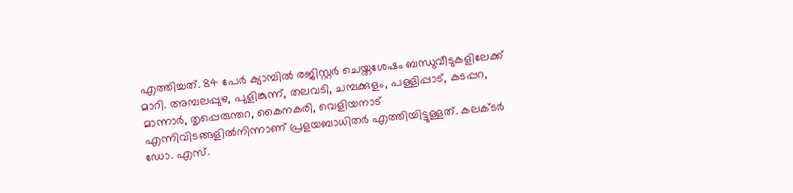എത്തിച്ചത്. 84 പേര്‍ ക്യാമ്പില്‍ രജിസ്റ്റര്‍ ചെയ്തശേഷം ബന്ധുവീടുകളിലേക്ക് മാറി. അമ്പലപ്പുഴ, പുളിങ്കുന്ന്, തലവടി, ചമ്പക്കുളം, പള്ളിപ്പാട്, കടപ്പറ, മാന്നാര്‍, തൃപ്പെരുന്തറ, കൈനകരി, വെളിയനാട് എന്നിവിടങ്ങളില്‍നിന്നാണ് പ്രളയബാധിതര്‍ എത്തിയിട്ടുള്ളത്. കലക്ടര്‍ ഡോ. എസ്.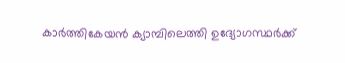കാര്‍ത്തികേയന്‍ ക്യാമ്പിലെത്തി ഉദ്യോഗസ്ഥര്‍ക്ക്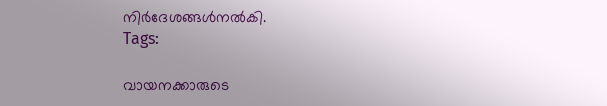നിർദേശങ്ങള്‍നല്‍കി.
Tags:

വായനക്കാരുടെ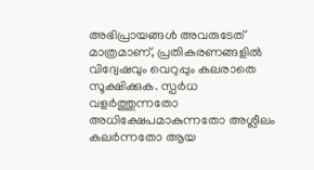അഭിപ്രായങ്ങള്‍ അവരുടേത് മാത്രമാണ്, പ്രതികരണങ്ങളിൽ വിദ്വേഷവും വെറുപ്പും കലരാതെ സൂക്ഷിക്കുക. സ്പർധ വളർത്തുന്നതോ അധിക്ഷേപമാകുന്നതോ അശ്ലീലം കലർന്നതോ ആയ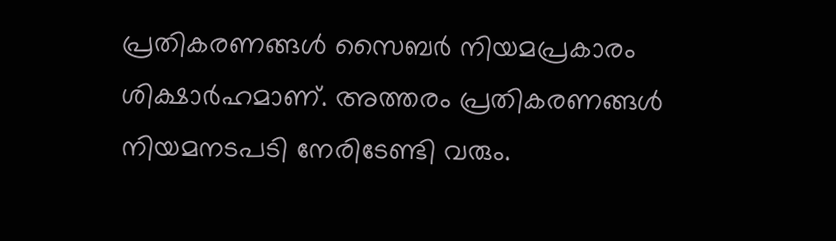പ്രതികരണങ്ങൾ സൈബർ നിയമപ്രകാരം ശിക്ഷാർഹമാണ്. അത്തരം പ്രതികരണങ്ങൾ നിയമനടപടി നേരിടേണ്ടി വരും.